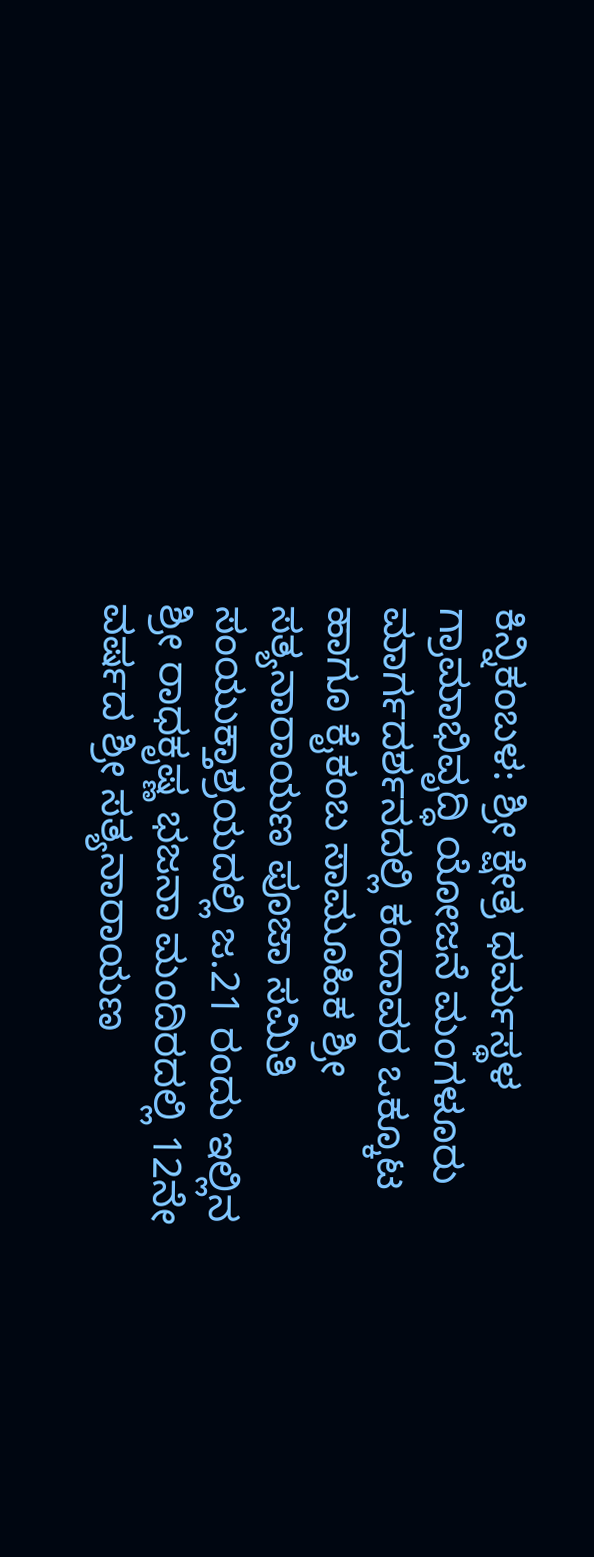ಕಿನ್ನಿಕಂಬಳ: ಶ್ರೀ ಕ್ಷೇತ್ರ ಧರ್ಮಸ್ಥಳ ಗ್ರಾಮಾಭಿವೃದ್ಧಿ ಯೋಜನೆ ಮಂಗಳೂರು ಮಾರ್ಗದರ್ಶನದಲ್ಲಿ ಕಂದಾವರ ಒಕ್ಕೂಟ ಹಾಗೂ ಕೈಕಂಬ ಸಾಮೂಹಿಕ ಶ್ರೀ ಸತ್ಯನಾರಾಯಣ ಪೂಜಾ ಸಮಿತಿ  ಸಂಯುಕ್ತಾಶ್ರಯದಲ್ಲಿ ಜ.21 ರಂದು ಇಲ್ಲಿನ ಶ್ರೀ ರಾಧಕೃಷ್ಣ ಭಜನಾ ಮಂದಿರದಲ್ಲಿ 12ನೇ ವರ್ಷದ ಶ್ರೀ ಸತ್ಯನಾರಾಯಣ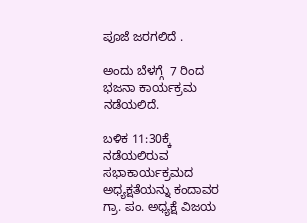ಪೂಜೆ ಜರಗಲಿದೆ .

ಅಂದು ಬೆಳಗ್ಗೆ  7 ರಿಂದ ಭಜನಾ ಕಾರ್ಯಕ್ರಮ ನಡೆಯಲಿದೆ.

ಬಳಿಕ 11:30ಕ್ಕೆ ನಡೆಯಲಿರುವ ಸಭಾಕಾರ್ಯಕ್ರಮದ ಅಧ್ಯಕ್ಷತೆಯನ್ನು ಕಂದಾವರ ಗ್ರಾ. ಪಂ. ಅಧ್ಯಕ್ಷೆ ವಿಜಯ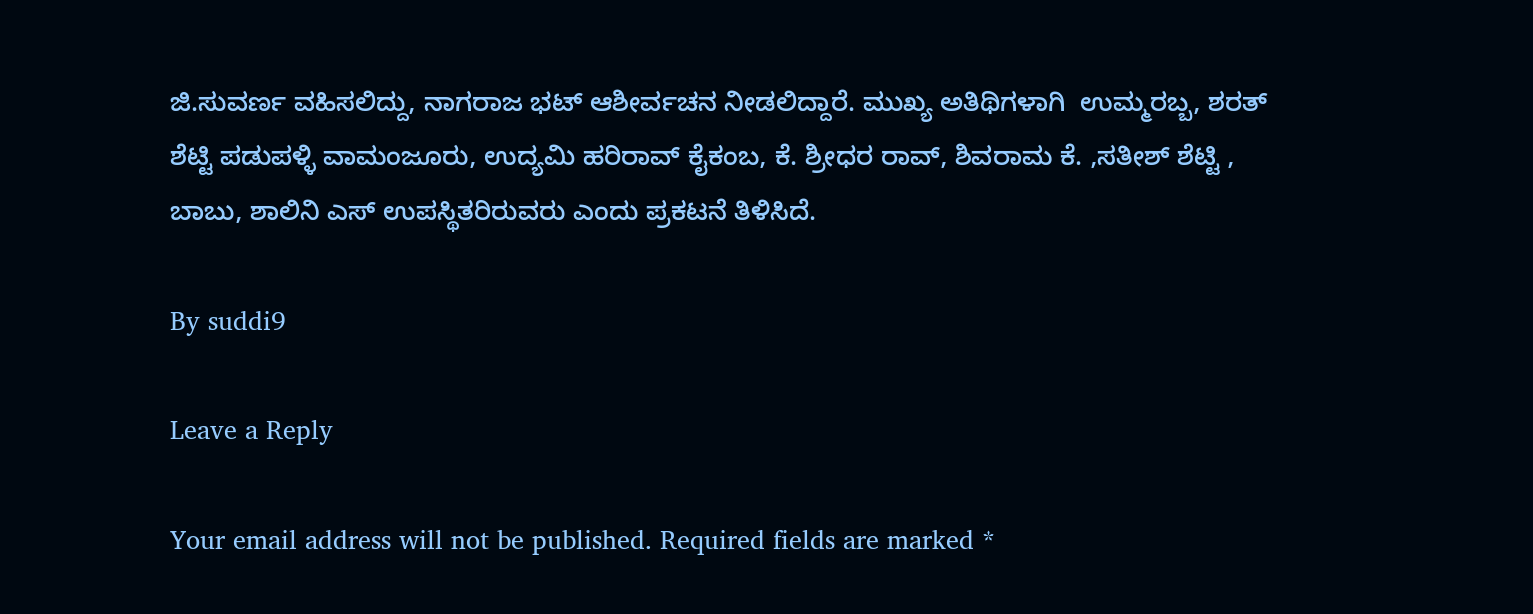ಜಿ.ಸುವರ್ಣ ವಹಿಸಲಿದ್ದು, ನಾಗರಾಜ ಭಟ್ ಆಶೀರ್ವಚನ ನೀಡಲಿದ್ದಾರೆ. ಮುಖ್ಯ ಅತಿಥಿಗಳಾಗಿ  ಉಮ್ಮರಬ್ಬ, ಶರತ್ ಶೆಟ್ಟಿ ಪಡುಪಳ್ಳಿ ವಾಮಂಜೂರು, ಉದ್ಯಮಿ ಹರಿರಾವ್ ಕೈಕಂಬ, ಕೆ. ಶ್ರೀಧರ ರಾವ್, ಶಿವರಾಮ ಕೆ. ,ಸತೀಶ್ ಶೆಟ್ಟಿ , ಬಾಬು, ಶಾಲಿನಿ ಎಸ್ ಉಪಸ್ಥಿತರಿರುವರು ಎಂದು ಪ್ರಕಟನೆ ತಿಳಿಸಿದೆ.

By suddi9

Leave a Reply

Your email address will not be published. Required fields are marked *